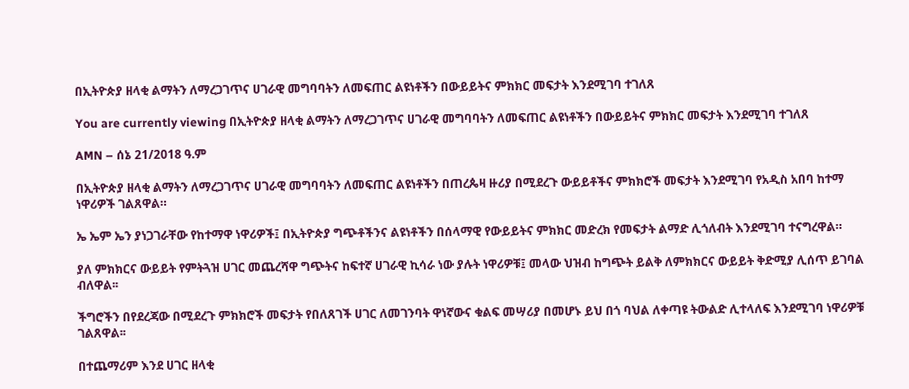በኢትዮጵያ ዘላቂ ልማትን ለማረጋገጥና ሀገራዊ መግባባትን ለመፍጠር ልዩነቶችን በውይይትና ምክክር መፍታት እንደሚገባ ተገለጸ

You are currently viewing በኢትዮጵያ ዘላቂ ልማትን ለማረጋገጥና ሀገራዊ መግባባትን ለመፍጠር ልዩነቶችን በውይይትና ምክክር መፍታት እንደሚገባ ተገለጸ

AMN – ሰኔ 21/2018 ዓ.ም

በኢትዮጵያ ዘላቂ ልማትን ለማረጋገጥና ሀገራዊ መግባባትን ለመፍጠር ልዩነቶችን በጠረጴዛ ዙሪያ በሚደረጉ ውይይቶችና ምክክሮች መፍታት እንደሚገባ የአዲስ አበባ ከተማ ነዋሪዎች ገልጸዋል።

ኤ ኤም ኤን ያነጋገራቸው የከተማዋ ነዋሪዎች፤ በኢትዮጵያ ግጭቶችንና ልዩነቶችን በሰላማዊ የውይይትና ምክክር መድረክ የመፍታት ልማድ ሊጎለብት እንደሚገባ ተናግረዋል።

ያለ ምክክርና ውይይት የምትጓዝ ሀገር መጨረሻዋ ግጭትና ከፍተኛ ሀገራዊ ኪሳራ ነው ያሉት ነዋሪዎቹ፤ መላው ህዝብ ከግጭት ይልቅ ለምክክርና ውይይት ቅድሚያ ሊሰጥ ይገባል ብለዋል፡፡

ችግሮችን በየደረጃው በሚደረጉ ምክክሮች መፍታት የበለጸገች ሀገር ለመገንባት ዋነኛውና ቁልፍ መሣሪያ በመሆኑ ይህ በጎ ባህል ለቀጣዩ ትውልድ ሊተላለፍ እንደሚገባ ነዋሪዎቹ ገልጸዋል፡፡

በተጨማሪም እንደ ሀገር ዘላቂ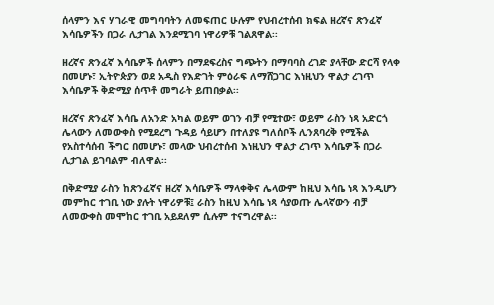ሰላምን እና ሃገራዊ መግባባትን ለመፍጠር ሁሉም የህብረተሰብ ክፍል ዘረኛና ጽንፈኛ እሳቤዎችን በጋራ ሊታገል እንደሚገባ ነዋሪዎቹ ገልጸዋል፡፡

ዘረኛና ጽንፈኛ እሳቤዎች ሰላምን በማደፍረስና ግጭትን በማባባስ ረገድ ያላቸው ድርሻ የላቀ በመሆኑ፣ ኢትዮጵያን ወደ አዲስ የእድገት ምዕራፍ ለማሸጋገር እነዚህን ዋልታ ረገጥ እሳቤዎች ቅድሚያ ሰጥቶ መግራት ይጠበቃል፡፡

ዘረኛና ጽንፈኛ እሳቤ ለአንድ አካል ወይም ወገን ብቻ የሚተው፣ ወይም ራስን ነጻ አድርጎ ሌላውን ለመውቀስ የሚደረግ ጉዳይ ሳይሆን በተለያዩ ግለሰቦች ሊንጸባረቅ የሚችል የአስተሳሰብ ችግር በመሆኑ፣ መላው ህብረተሰብ እነዚህን ዋልታ ረገጥ እሳቤዎች በጋራ ሊታገል ይገባልም ብለዋል፡፡

በቅድሚያ ራስን ከጽንፈኛና ዘረኛ እሳቤዎች ማላቀቅና ሌላውም ከዚህ እሳቤ ነጻ እንዲሆን መምከር ተገቢ ነው ያሉት ነዋሪዎቹ፤ ራስን ከዚህ እሳቤ ነጻ ሳያወጡ ሌላኛውን ብቻ ለመውቀስ መሞከር ተገቢ አይደለም ሲሉም ተናግረዋል፡፡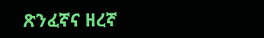ጽንፈኛና ዘረኛ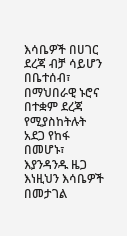እሳቤዎች በሀገር ደረጃ ብቻ ሳይሆን በቤተሰብ፣ በማህበራዊ ኑሮና በተቋም ደረጃ የሚያስከትሉት አደጋ የከፋ በመሆኑ፣ እያንዳንዱ ዜጋ እነዚህን እሳቤዎች በመታገል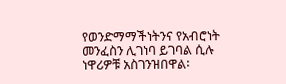የወንድማማችነትንና የአብሮነት መንፈስን ሊገነባ ይገባል ሲሉ ነዋሪዎቹ አስገንዝበዋል፡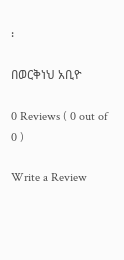፡

በወርቅነህ አቢዮ

0 Reviews ( 0 out of 0 )

Write a Review